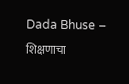Dada Bhuse – शिक्षणाचा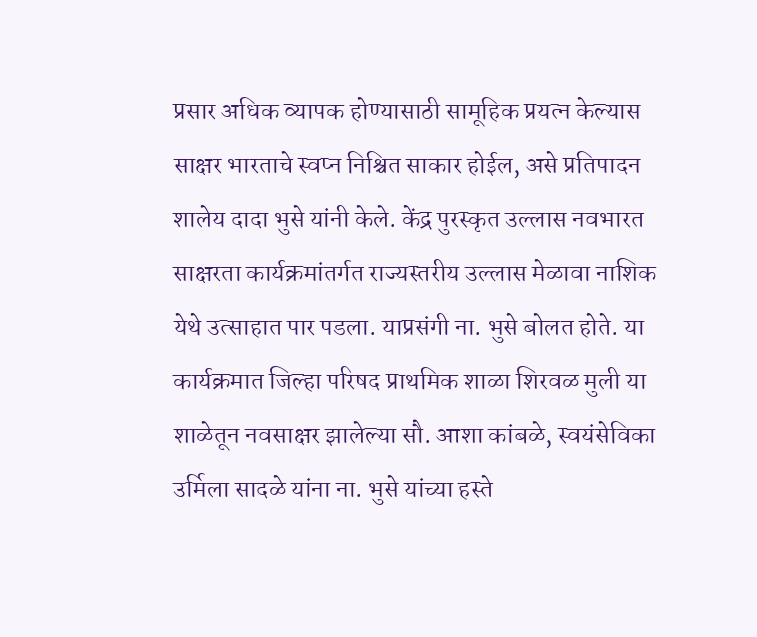प्रसार अधिक व्यापक होण्यासाठी सामूहिक प्रयत्न केल्यास साक्षर भारताचे स्वप्न निश्चित साकार होईल, असे प्रतिपादन शालेय दादा भुसे यांनी केले. केंद्र पुरस्कृत उल्लास नवभारत साक्षरता कार्यक्रमांतर्गत राज्यस्तरीय उल्लास मेळावा नाशिक येथे उत्साहात पार पडला. याप्रसंगी ना. भुसे बोलत होते. या कार्यक्रमात जिल्हा परिषद प्राथमिक शाळा शिरवळ मुली या शाळेतून नवसाक्षर झालेल्या सौ. आशा कांबळे, स्वयंसेविका उर्मिला सादळे यांना ना. भुसे यांच्या हस्ते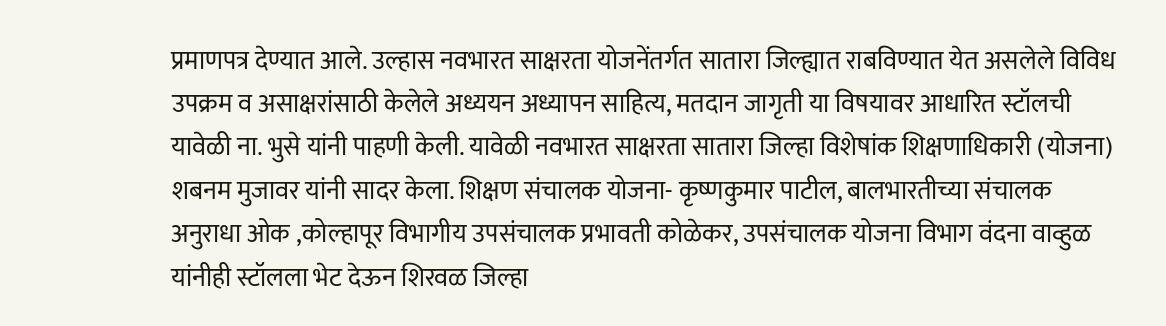प्रमाणपत्र देण्यात आले. उल्हास नवभारत साक्षरता योजनेंतर्गत सातारा जिल्ह्यात राबविण्यात येत असलेले विविध उपक्रम व असाक्षरांसाठी केलेले अध्ययन अध्यापन साहित्य, मतदान जागृती या विषयावर आधारित स्टॉलची यावेळी ना. भुसे यांनी पाहणी केली. यावेळी नवभारत साक्षरता सातारा जिल्हा विशेषांक शिक्षणाधिकारी (योजना) शबनम मुजावर यांनी सादर केला. शिक्षण संचालक योजना- कृष्णकुमार पाटील, बालभारतीच्या संचालक अनुराधा ओक ,कोल्हापूर विभागीय उपसंचालक प्रभावती कोळेकर, उपसंचालक योजना विभाग वंदना वाव्हुळ यांनीही स्टॉलला भेट देऊन शिरवळ जिल्हा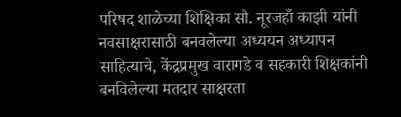परिषद शाळेच्या शिक्षिका सौ. नूरजहाँ काझी यांनी नवसाक्षरासाठी बनवलेल्या अध्ययन अध्यापन साहित्याचे, केंद्रप्रमुख वारागडे व सहकारी शिक्षकांनी बनविलेल्या मतदार साक्षरता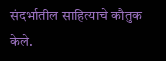संदर्भातील साहित्याचे कौतुक केले.